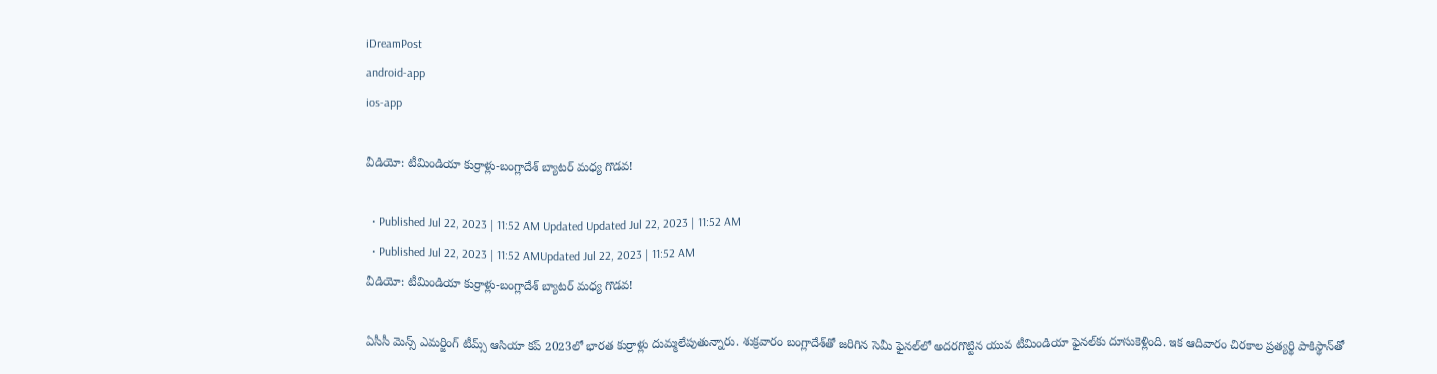iDreamPost
android-app
ios-app

వీడియో: టీమిండియా కుర్రాళ్లు-బంగ్లాదేశ్‌ బ్యాటర్‌ మధ్య గొడవ!

  • Published Jul 22, 2023 | 11:52 AM Updated Updated Jul 22, 2023 | 11:52 AM
  • Published Jul 22, 2023 | 11:52 AMUpdated Jul 22, 2023 | 11:52 AM
వీడియో: టీమిండియా కుర్రాళ్లు-బంగ్లాదేశ్‌ బ్యాటర్‌ మధ్య గొడవ!

ఏసీసీ మెన్స్‌ ఎమర్జింగ్‌ టీమ్స్‌ ఆసియా కప్‌ 2023లో భారత కుర్రాళ్లు దుమ్మలేపుతున్నారు. శుక్రవారం బంగ్లాదేశ్‌తో జరిగిన సెమీ ఫైనల్‌లో అదరగొట్టిన యువ టీమిండియా ఫైనల్‌కు దూసుకెళ్లింది. ఇక ఆదివారం చిరకాల ప్రత్యర్థి పాకిస్థాన్‌తో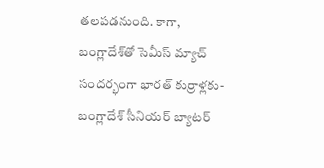తలపడనుంది. కాగా, బంగ్లాదేశ్‌తో సెమీస్‌ మ్యాచ్‌ సందర్భంగా భారత్‌ కుర్రాళ్లకు-బంగ్లాదేశ్‌ సీనియర్‌ బ్యాటర్‌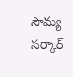సౌమ్య సర్కార్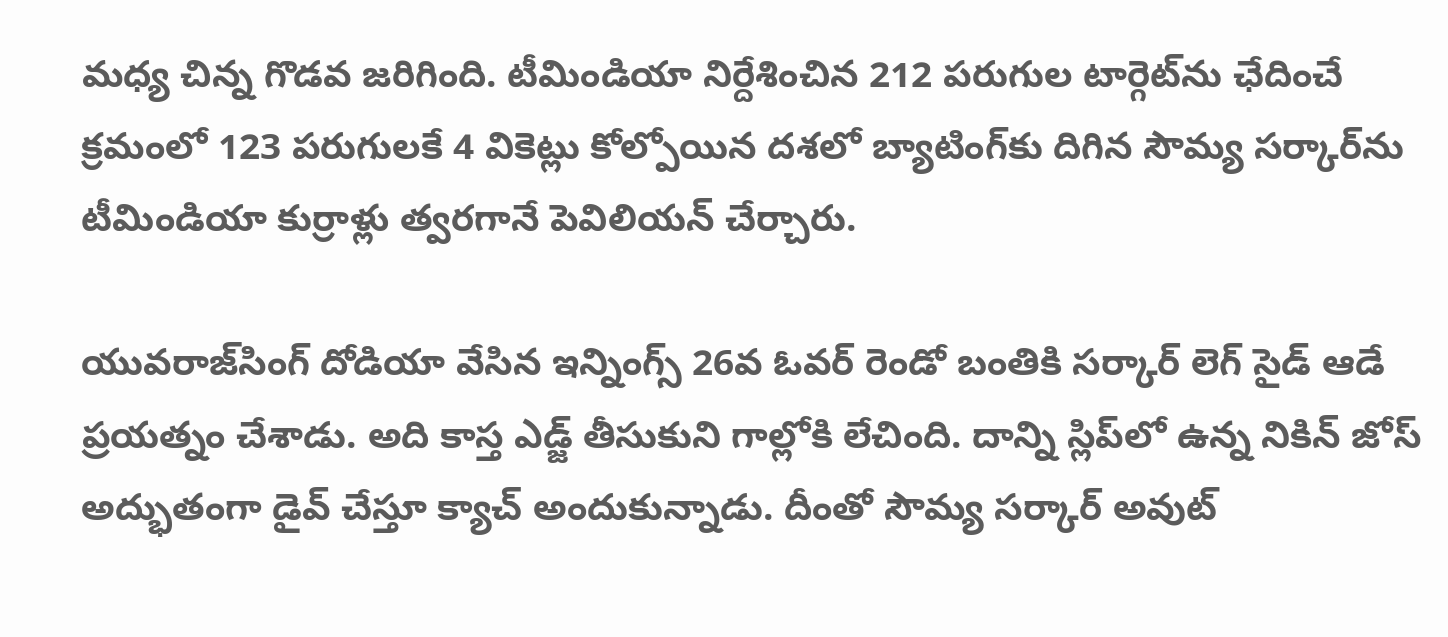మధ్య చిన్న గొడవ జరిగింది. టీమిండియా నిర్దేశించిన 212 పరుగుల టార్గెట్‌ను ఛేదించే క్రమంలో 123 పరుగులకే 4 వికెట్లు కోల్పోయిన దశలో బ్యాటింగ్‌కు దిగిన సౌమ్య సర్కార్‌ను టీమిండియా కుర్రాళ్లు త్వరగానే పెవిలియన్‌ చేర్చారు.

యువరాజ్‌సింగ్ దోడియా వేసిన ఇన్నింగ్స్‌ 26వ ఓవర్‌ రెండో బంతికి సర్కార్‌ లెగ్‌ సైడ్‌ ఆడే ప్రయత్నం చేశాడు. అది కాస్త ఎడ్జ్‌ తీసుకుని గాల్లోకి లేచింది. దాన్ని స్లిప్‌లో ఉన్న నికిన్ జోస్ అద్భుతంగా డైవ్‌ చేస్తూ క్యాచ్‌ అందుకున్నాడు. దీంతో సౌమ్య సర్కార్‌ అవుట్‌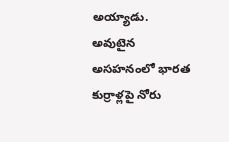అయ్యాడు. అవుటైన అసహనంలో భారత కుర్రాళ్లపై నోరు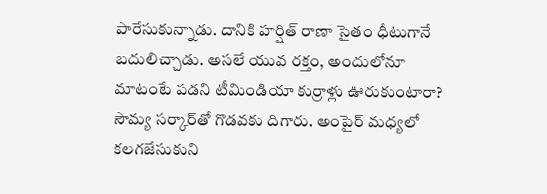పారేసుకున్నాడు. దానికి హర్షిత్‌ రాణా సైతం ధీటుగానే బదులిచ్చాడు. అసలే యువ రక్తం, అందులోనూ మాటంటే పడని టీమిండియా కుర్రాళ్లు ఊరుకుంటారా? సౌమ్య సర్కార్‌తో గొడవకు దిగారు. అంపైర్‌ మధ్యలో కలగజేసుకుని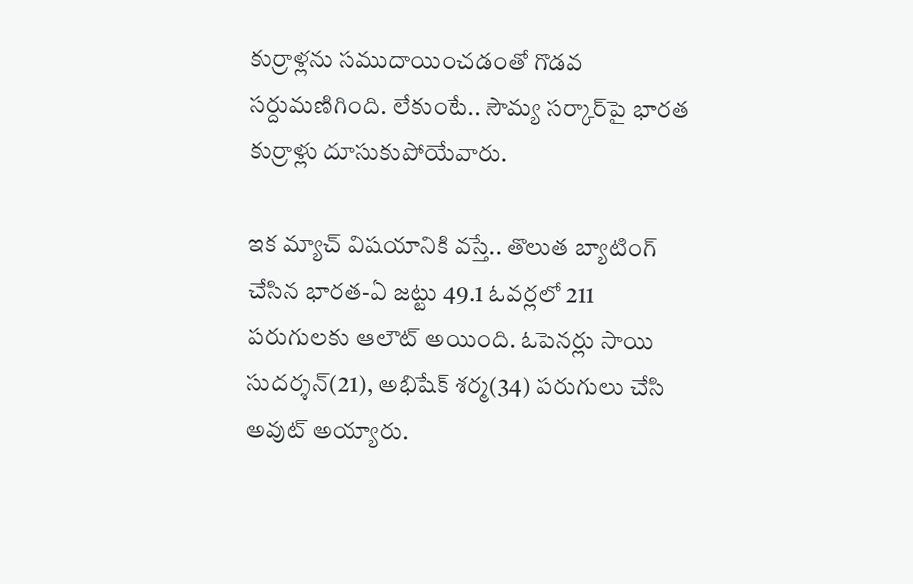కుర్రాళ్లను సముదాయించడంతో గొడవ సర్దుమణిగింది. లేకుంటే.. సౌమ్య సర్కార్‌పై భారత కుర్రాళ్లు దూసుకుపోయేవారు.

ఇక మ్యాచ్‌ విషయానికి వస్తే.. తొలుత బ్యాటింగ్‌ చేసిన భారత-ఏ జట్టు 49.1 ఓవర్లలో 211 పరుగులకు ఆలౌట్‌ అయింది. ఓపెనర్లు సాయి సుదర్శన్‌(21), అభిషేక్‌ శర్మ(34) పరుగులు చేసి అవుట్‌ అయ్యారు.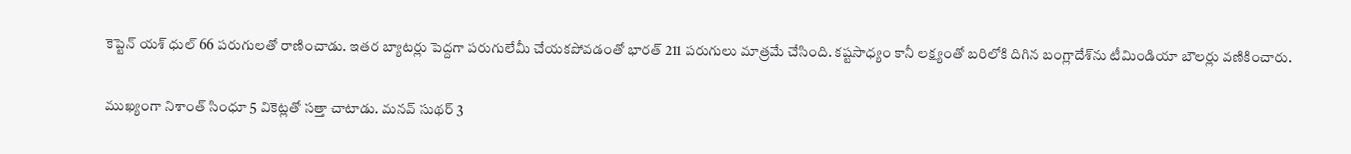కెప్టెన్‌ యశ్‌ ధుల్‌ 66 పరుగులతో రాణించాడు. ఇతర బ్యాటర్లు పెద్దగా పరుగులేమీ చేయకపోవడంతో భారత్‌ 211 పరుగులు మాత్రమే చేసింది. కష్టసాధ్యం కానీ లక్ష్యంతో బరిలోకి దిగిన బంగ్లాదేశ్‌ను టీమిండియా బౌలర్లు వణికించారు.

ముఖ్యంగా నిశాంత్‌ సింధూ 5 వికెట్లతో సత్తా చాటాడు. మనవ్‌ సుథర్‌ 3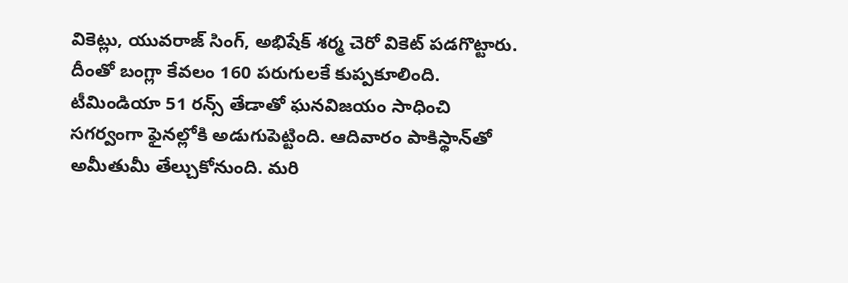వికెట్లు, యువరాజ్‌ సింగ్‌, అభిషేక్‌ శర్మ చెరో వికెట్‌ పడగొట్టారు. దీంతో బంగ్లా కేవలం 160 పరుగులకే కుప్పకూలింది. టీమిండియా 51 రన్స్‌ తేడాతో ఘనవిజయం సాధించి సగర్వంగా ఫైనల్లోకి అడుగుపెట్టింది. ఆదివారం పాకిస్థాన్‌తో అమీతుమీ తేల్చుకోనుంది. మరి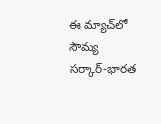ఈ మ్యాచ్‌లో సౌమ్య సర్కార్‌-భారత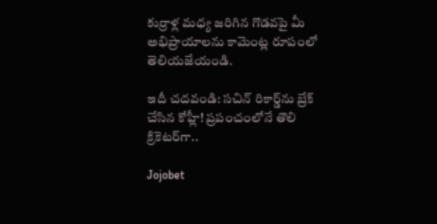కుర్రాళ్ల మధ్య జరిగిన గొడవపై మీ అభిప్రాయాలను కామెంట్ల రూపంలో తెలియజేయండి.

ఇదీ చదవండి: సచిన్‌ రికార్డ్‌ను బ్రేక్‌ చేసిన కోహ్లీ! ప్రపంచంలోనే తొలి క్రికెటర్‌గా..

Jojobet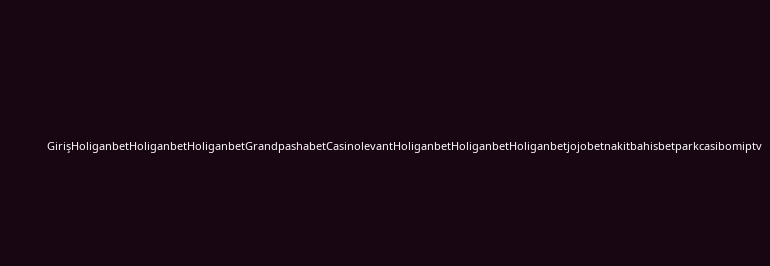GirişHoliganbetHoliganbetHoliganbetGrandpashabetCasinolevantHoliganbetHoliganbetHoliganbetjojobetnakitbahisbetparkcasibomiptv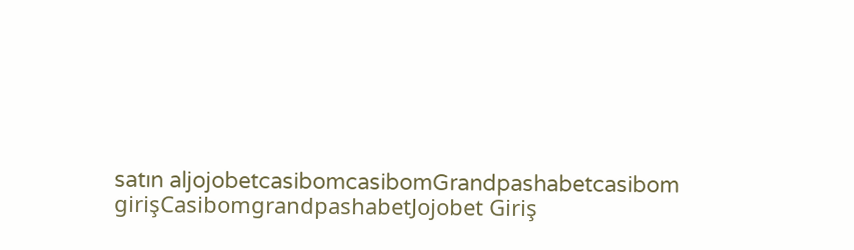satın aljojobetcasibomcasibomGrandpashabetcasibom girişCasibomgrandpashabetJojobet Giriş